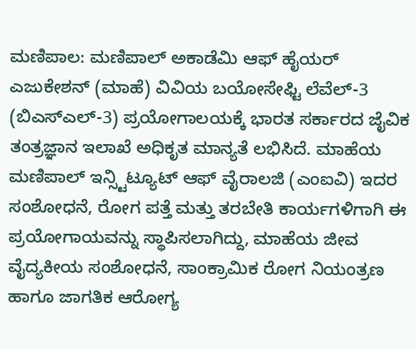ಮಣಿಪಾಲ: ಮಣಿಪಾಲ್ ಅಕಾಡೆಮಿ ಆಫ್ ಹೈಯರ್ ಎಜುಕೇಶನ್ (ಮಾಹೆ) ವಿವಿಯ ಬಯೋಸೇಫ್ಟಿ ಲೆವೆಲ್-3 (ಬಿಎಸ್ಎಲ್-3) ಪ್ರಯೋಗಾಲಯಕ್ಕೆ ಭಾರತ ಸರ್ಕಾರದ ಜೈವಿಕ ತಂತ್ರಜ್ಞಾನ ಇಲಾಖೆ ಅಧಿಕೃತ ಮಾನ್ಯತೆ ಲಭಿಸಿದೆ. ಮಾಹೆಯ ಮಣಿಪಾಲ್ ಇನ್ಸ್ಟಿಟ್ಯೂಟ್ ಆಫ್ ವೈರಾಲಜಿ (ಎಂಐವಿ) ಇದರ ಸಂಶೋಧನೆ, ರೋಗ ಪತ್ತೆ ಮತ್ತು ತರಬೇತಿ ಕಾರ್ಯಗಳಿಗಾಗಿ ಈ ಪ್ರಯೋಗಾಯವನ್ನು ಸ್ಥಾಪಿಸಲಾಗಿದ್ದು, ಮಾಹೆಯ ಜೀವ ವೈದ್ಯಕೀಯ ಸಂಶೋಧನೆ, ಸಾಂಕ್ರಾಮಿಕ ರೋಗ ನಿಯಂತ್ರಣ ಹಾಗೂ ಜಾಗತಿಕ ಆರೋಗ್ಯ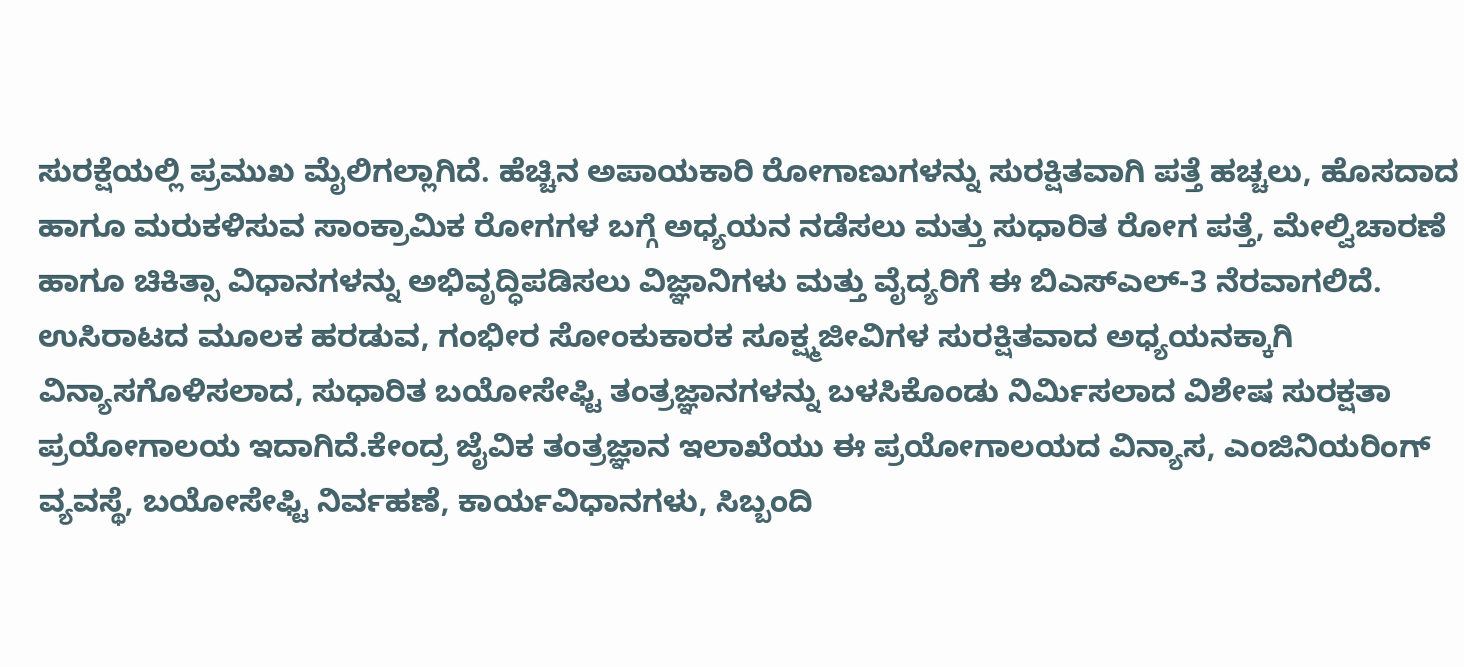ಸುರಕ್ಷೆಯಲ್ಲಿ ಪ್ರಮುಖ ಮೈಲಿಗಲ್ಲಾಗಿದೆ. ಹೆಚ್ಚಿನ ಅಪಾಯಕಾರಿ ರೋಗಾಣುಗಳನ್ನು ಸುರಕ್ಷಿತವಾಗಿ ಪತ್ತೆ ಹಚ್ಚಲು, ಹೊಸದಾದ ಹಾಗೂ ಮರುಕಳಿಸುವ ಸಾಂಕ್ರಾಮಿಕ ರೋಗಗಳ ಬಗ್ಗೆ ಅಧ್ಯಯನ ನಡೆಸಲು ಮತ್ತು ಸುಧಾರಿತ ರೋಗ ಪತ್ತೆ, ಮೇಲ್ವಿಚಾರಣೆ ಹಾಗೂ ಚಿಕಿತ್ಸಾ ವಿಧಾನಗಳನ್ನು ಅಭಿವೃದ್ಧಿಪಡಿಸಲು ವಿಜ್ಞಾನಿಗಳು ಮತ್ತು ವೈದ್ಯರಿಗೆ ಈ ಬಿಎಸ್ಎಲ್-3 ನೆರವಾಗಲಿದೆ.
ಉಸಿರಾಟದ ಮೂಲಕ ಹರಡುವ, ಗಂಭೀರ ಸೋಂಕುಕಾರಕ ಸೂಕ್ಷ್ಮಜೀವಿಗಳ ಸುರಕ್ಷಿತವಾದ ಅಧ್ಯಯನಕ್ಕಾಗಿ ವಿನ್ಯಾಸಗೊಳಿಸಲಾದ, ಸುಧಾರಿತ ಬಯೋಸೇಫ್ಟಿ ತಂತ್ರಜ್ಞಾನಗಳನ್ನು ಬಳಸಿಕೊಂಡು ನಿರ್ಮಿಸಲಾದ ವಿಶೇಷ ಸುರಕ್ಷತಾ ಪ್ರಯೋಗಾಲಯ ಇದಾಗಿದೆ.ಕೇಂದ್ರ ಜೈವಿಕ ತಂತ್ರಜ್ಞಾನ ಇಲಾಖೆಯು ಈ ಪ್ರಯೋಗಾಲಯದ ವಿನ್ಯಾಸ, ಎಂಜಿನಿಯರಿಂಗ್ ವ್ಯವಸ್ಥೆ, ಬಯೋಸೇಫ್ಟಿ ನಿರ್ವಹಣೆ, ಕಾರ್ಯವಿಧಾನಗಳು, ಸಿಬ್ಬಂದಿ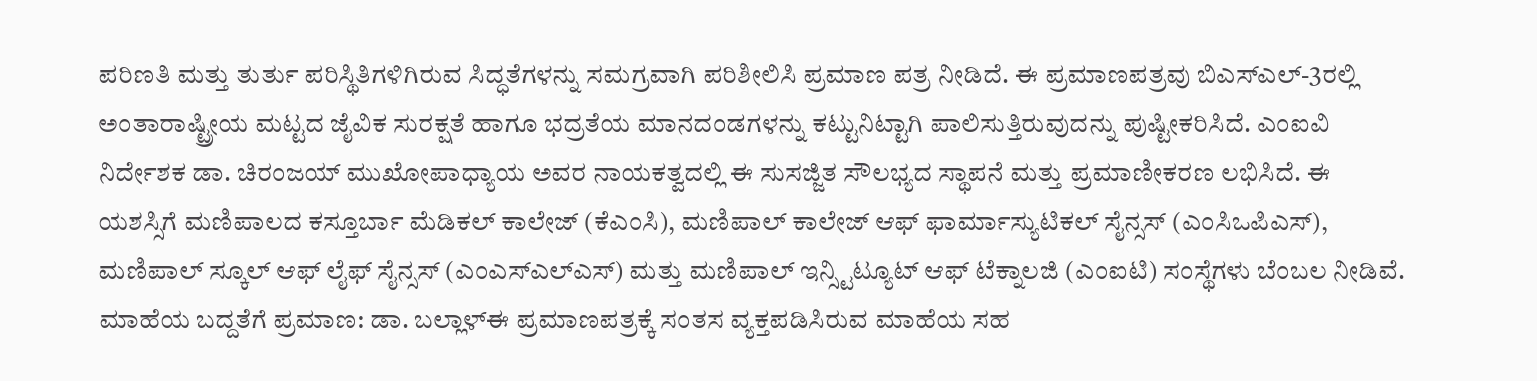ಪರಿಣತಿ ಮತ್ತು ತುರ್ತು ಪರಿಸ್ಥಿತಿಗಳಿಗಿರುವ ಸಿದ್ಧತೆಗಳನ್ನು ಸಮಗ್ರವಾಗಿ ಪರಿಶೀಲಿಸಿ ಪ್ರಮಾಣ ಪತ್ರ ನೀಡಿದೆ. ಈ ಪ್ರಮಾಣಪತ್ರವು ಬಿಎಸ್ಎಲ್-3ರಲ್ಲಿ ಅಂತಾರಾಷ್ಟ್ರೀಯ ಮಟ್ಟದ ಜೈವಿಕ ಸುರಕ್ಷತೆ ಹಾಗೂ ಭದ್ರತೆಯ ಮಾನದಂಡಗಳನ್ನು ಕಟ್ಟುನಿಟ್ಟಾಗಿ ಪಾಲಿಸುತ್ತಿರುವುದನ್ನು ಪುಷ್ಟೀಕರಿಸಿದೆ. ಎಂಐವಿ ನಿರ್ದೇಶಕ ಡಾ. ಚಿರಂಜಯ್ ಮುಖೋಪಾಧ್ಯಾಯ ಅವರ ನಾಯಕತ್ವದಲ್ಲಿ ಈ ಸುಸಜ್ಜಿತ ಸೌಲಭ್ಯದ ಸ್ಥಾಪನೆ ಮತ್ತು ಪ್ರಮಾಣೀಕರಣ ಲಭಿಸಿದೆ. ಈ ಯಶಸ್ಸಿಗೆ ಮಣಿಪಾಲದ ಕಸ್ತೂರ್ಬಾ ಮೆಡಿಕಲ್ ಕಾಲೇಜ್ (ಕೆಎಂಸಿ), ಮಣಿಪಾಲ್ ಕಾಲೇಜ್ ಆಫ್ ಫಾರ್ಮಾಸ್ಯುಟಿಕಲ್ ಸೈನ್ಸಸ್ (ಎಂಸಿಒಪಿಎಸ್), ಮಣಿಪಾಲ್ ಸ್ಕೂಲ್ ಆಫ್ ಲೈಫ್ ಸೈನ್ಸಸ್ (ಎಂಎಸ್ಎಲ್ಎಸ್) ಮತ್ತು ಮಣಿಪಾಲ್ ಇನ್ಸ್ಟಿಟ್ಯೂಟ್ ಆಫ್ ಟೆಕ್ನಾಲಜಿ (ಎಂಐಟಿ) ಸಂಸ್ಥೆಗಳು ಬೆಂಬಲ ನೀಡಿವೆ.
ಮಾಹೆಯ ಬದ್ದತೆಗೆ ಪ್ರಮಾಣ: ಡಾ. ಬಲ್ಲಾಳ್ಈ ಪ್ರಮಾಣಪತ್ರಕ್ಕೆ ಸಂತಸ ವ್ಯಕ್ತಪಡಿಸಿರುವ ಮಾಹೆಯ ಸಹ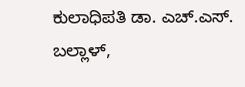ಕುಲಾಧಿಪತಿ ಡಾ. ಎಚ್.ಎಸ್. ಬಲ್ಲಾಳ್,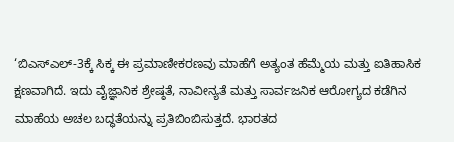‘ಬಿಎಸ್ಎಲ್-3ಕ್ಕೆ ಸಿಕ್ಕ ಈ ಪ್ರಮಾಣೀಕರಣವು ಮಾಹೆಗೆ ಅತ್ಯಂತ ಹೆಮ್ಮೆಯ ಮತ್ತು ಐತಿಹಾಸಿಕ ಕ್ಷಣವಾಗಿದೆ. ಇದು ವೈಜ್ಞಾನಿಕ ಶ್ರೇಷ್ಠತೆ, ನಾವೀನ್ಯತೆ ಮತ್ತು ಸಾರ್ವಜನಿಕ ಆರೋಗ್ಯದ ಕಡೆಗಿನ ಮಾಹೆಯ ಅಚಲ ಬದ್ಧತೆಯನ್ನು ಪ್ರತಿಬಿಂಬಿಸುತ್ತದೆ. ಭಾರತದ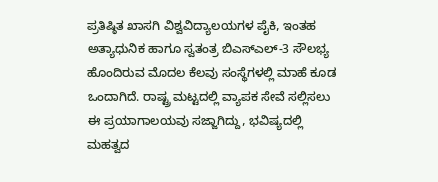ಪ್ರತಿಷ್ಠಿತ ಖಾಸಗಿ ವಿಶ್ವವಿದ್ಯಾಲಯಗಳ ಪೈಕಿ, ಇಂತಹ ಅತ್ಯಾಧುನಿಕ ಹಾಗೂ ಸ್ವತಂತ್ರ ಬಿಎಸ್ಎಲ್-3 ಸೌಲಭ್ಯ ಹೊಂದಿರುವ ಮೊದಲ ಕೆಲವು ಸಂಸ್ಥೆಗಳಲ್ಲಿ ಮಾಹೆ ಕೂಡ ಒಂದಾಗಿದೆ. ರಾಷ್ಟ್ರ ಮಟ್ಟದಲ್ಲಿ ವ್ಯಾಪಕ ಸೇವೆ ಸಲ್ಲಿಸಲು ಈ ಪ್ರಯಾಗಾಲಯವು ಸಜ್ಜಾಗಿದ್ದು, ಭವಿಷ್ಯದಲ್ಲಿ ಮಹತ್ವದ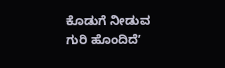ಕೊಡುಗೆ ನೀಡುವ ಗುರಿ ಹೊಂದಿದೆʼ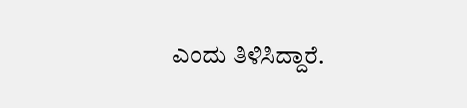ಎಂದು ತಿಳಿಸಿದ್ದಾರೆ.